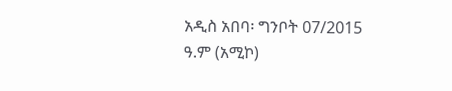አዲስ አበባ፡ ግንቦት 07/2015 ዓ.ም (አሚኮ)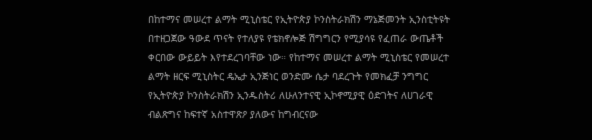በከተማና መሠረተ ልማት ሚኒስቴር የኢትዮጵያ ኮንስትራክሽን ማኔጅመንት ኢንስቲትዩት በተዘጋጀው ዓውደ ጥናት የተለያዩ የቴክኖሎጅ ሽግግርን የሚያሳዩ የፈጠራ ውጤቶች ቀርበው ውይይት እየተደረገባቸው ነው። የከተማና መሠረተ ልማት ሚኒስቴር የመሠረተ ልማት ዘርፍ ሚኒስትር ዴኤታ ኢንጅነር ወንድሙ ሴታ ባደረጉት የመክፈቻ ንግግር የኢትዮጵያ ኮንስትራክሽን ኢንዱስትሪ ለሁለንተናዊ ኢኮኖሚያዊ ዕድገትና ለሀገራዊ ብልጽግና ከፍተኛ አስተዋጽዖ ያለውና ከግብርናው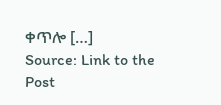ቀጥሎ […]
Source: Link to the Post